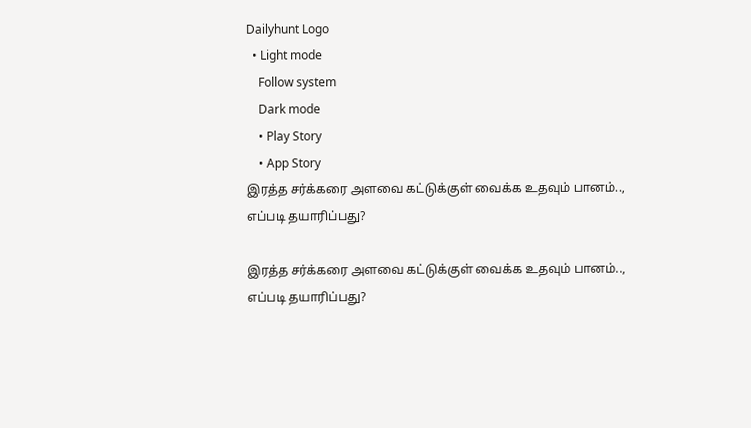Dailyhunt Logo
  • Light mode
    Follow system
    Dark mode
    • Play Story
    • App Story
இரத்த சர்க்கரை அளவை கட்டுக்குள் வைக்க உதவும் பானம்.., எப்படி தயாரிப்பது?

இரத்த சர்க்கரை அளவை கட்டுக்குள் வைக்க உதவும் பானம்.., எப்படி தயாரிப்பது?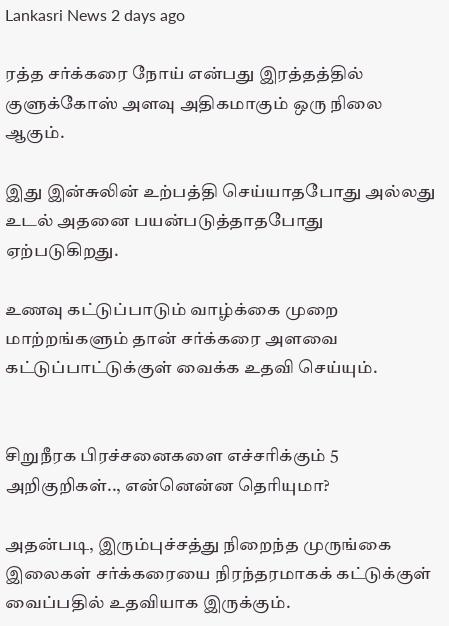Lankasri News 2 days ago

ரத்த சர்க்கரை நோய் என்பது இரத்தத்தில் குளுக்கோஸ் அளவு அதிகமாகும் ஒரு நிலை ஆகும்.

இது இன்சுலின் உற்பத்தி செய்யாதபோது அல்லது உடல் அதனை பயன்படுத்தாதபோது ஏற்படுகிறது.

உணவு கட்டுப்பாடும் வாழ்க்கை முறை மாற்றங்களும் தான் சர்க்கரை அளவை கட்டுப்பாட்டுக்குள் வைக்க உதவி செய்யும்.


சிறுநீரக பிரச்சனைகளை எச்சரிக்கும் 5 அறிகுறிகள்.., என்னென்ன தெரியுமா?

அதன்படி, இரும்புச்சத்து நிறைந்த முருங்கை இலைகள் சர்க்கரையை நிரந்தரமாகக் கட்டுக்குள் வைப்பதில் உதவியாக இருக்கும்.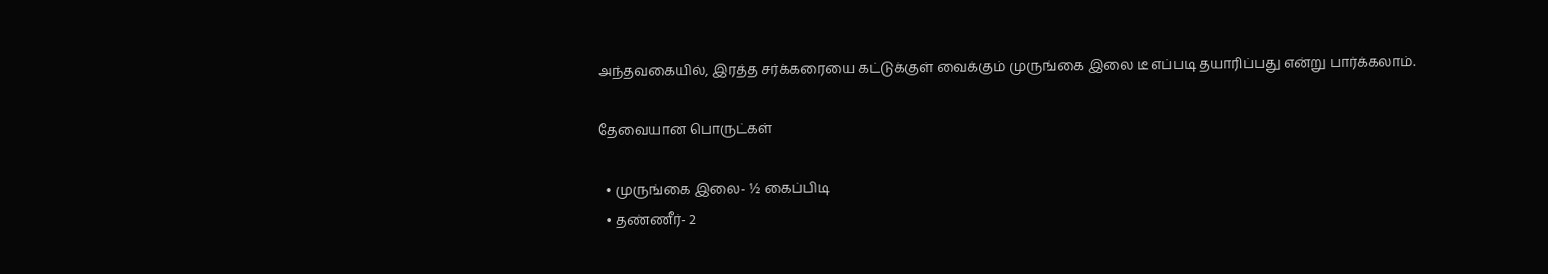அந்தவகையில், இரத்த சர்க்கரையை கட்டுக்குள் வைக்கும் முருங்கை இலை டீ எப்படி தயாரிப்பது என்று பார்க்கலாம்.

தேவையான பொருட்கள்

  • முருங்கை இலை- ½ கைப்பிடி
  • தண்ணீர்- 2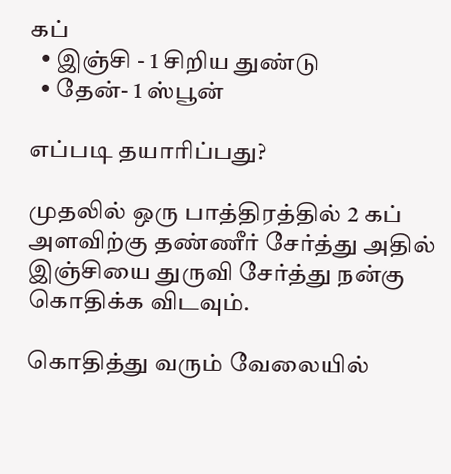கப்
  • இஞ்சி - 1 சிறிய துண்டு
  • தேன்- 1 ஸ்பூன்

எப்படி தயாரிப்பது?

முதலில் ஒரு பாத்திரத்தில் 2 கப் அளவிற்கு தண்ணீர் சேர்த்து அதில் இஞ்சியை துருவி சேர்த்து நன்கு கொதிக்க விடவும்.

கொதித்து வரும் வேலையில்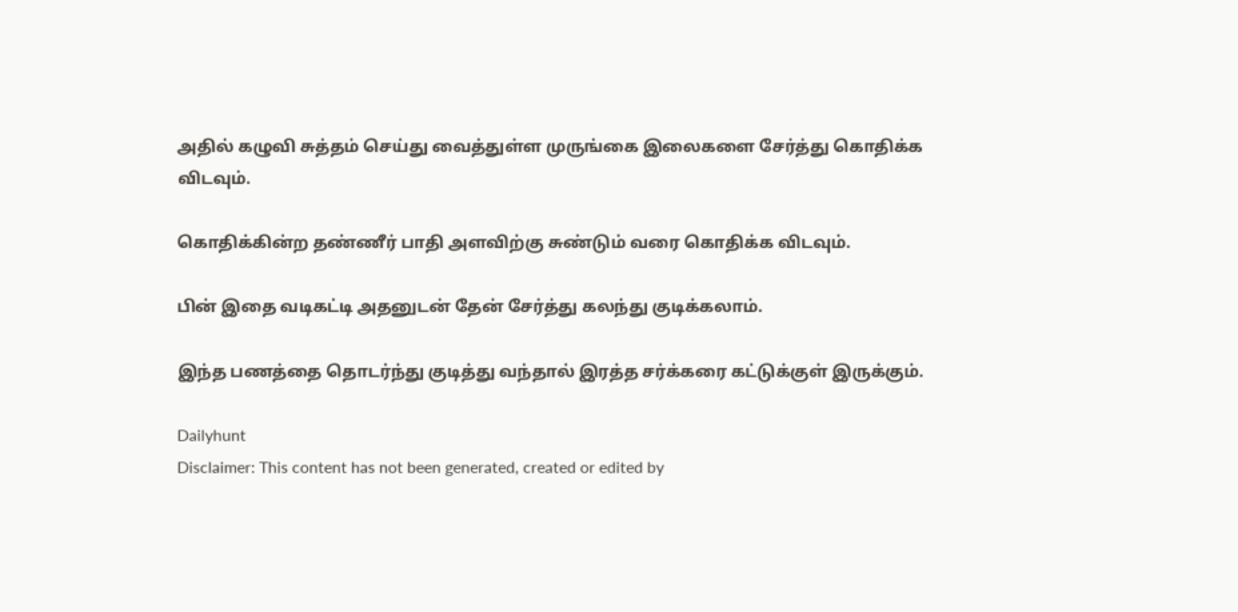அதில் கழுவி சுத்தம் செய்து வைத்துள்ள முருங்கை இலைகளை சேர்த்து கொதிக்க விடவும்.

கொதிக்கின்ற தண்ணீர் பாதி அளவிற்கு சுண்டும் வரை கொதிக்க விடவும்.

பின் இதை வடிகட்டி அதனுடன் தேன் சேர்த்து கலந்து குடிக்கலாம்.

இந்த பணத்தை தொடர்ந்து குடித்து வந்தால் இரத்த சர்க்கரை கட்டுக்குள் இருக்கும்.

Dailyhunt
Disclaimer: This content has not been generated, created or edited by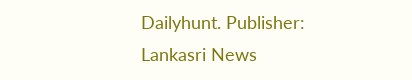Dailyhunt. Publisher: Lankasri News